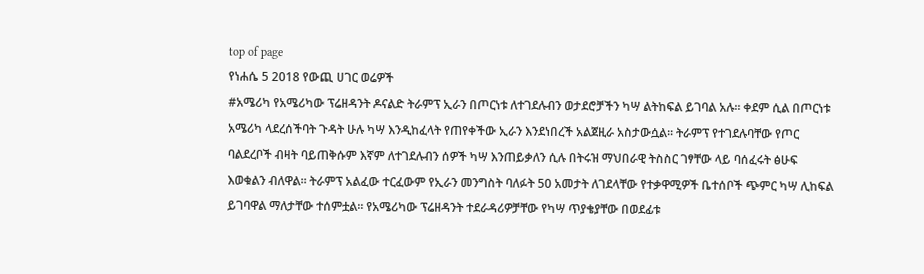top of page
የነሐሴ 5 2018 የውጪ ሀገር ወሬዎች
#አሜሪካ የአሜሪካው ፕሬዘዳንት ዶናልድ ትራምፕ ኢራን በጦርነቱ ለተገደሉብን ወታደሮቻችን ካሣ ልትከፍል ይገባል አሉ፡፡ ቀደም ሲል በጦርነቱ አሜሪካ ላደረሰችባት ጉዳት ሁሉ ካሣ እንዲከፈላት የጠየቀችው ኢራን እንደነበረች አልጀዚራ አስታውሷል፡፡ ትራምፕ የተገደሉባቸው የጦር ባልደረቦች ብዛት ባይጠቅሱም እኛም ለተገደሉብን ሰዎች ካሣ እንጠይቃለን ሲሉ በትሩዝ ማህበራዊ ትስስር ገፃቸው ላይ ባሰፈሩት ፅሁፍ እወቁልን ብለዋል፡፡ ትራምፕ አልፈው ተርፈውም የኢራን መንግስት ባለፉት 50 አመታት ለገደላቸው የተቃዋሚዎች ቤተሰቦች ጭምር ካሣ ሊከፍል ይገባዋል ማለታቸው ተሰምቷል፡፡ የአሜሪካው ፕሬዘዳንት ተደራዳሪዎቻቸው የካሣ ጥያቄያቸው በወደፊቱ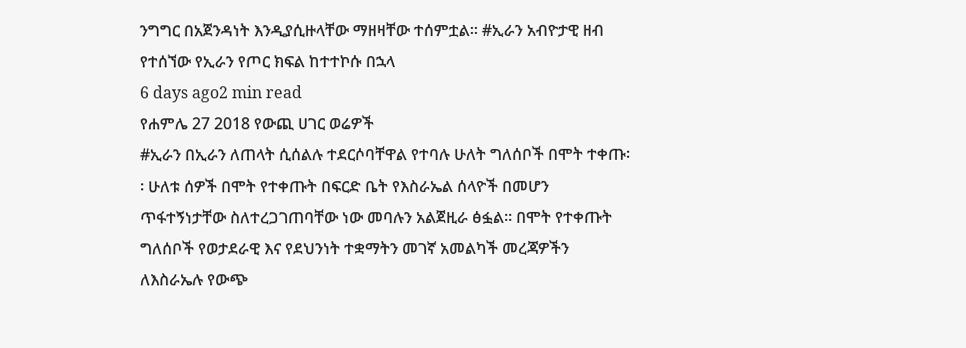ንግግር በአጀንዳነት እንዲያሲዙላቸው ማዘዛቸው ተሰምቷል፡፡ #ኢራን አብዮታዊ ዘብ የተሰኘው የኢራን የጦር ክፍል ከተተኮሱ በኋላ
6 days ago2 min read
የሐምሌ 27 2018 የውጪ ሀገር ወሬዎች
#ኢራን በኢራን ለጠላት ሲሰልሉ ተደርሶባቸዋል የተባሉ ሁለት ግለሰቦች በሞት ተቀጡ፡፡ ሁለቱ ሰዎች በሞት የተቀጡት በፍርድ ቤት የእስራኤል ሰላዮች በመሆን ጥፋተኝነታቸው ስለተረጋገጠባቸው ነው መባሉን አልጀዚራ ፅፏል፡፡ በሞት የተቀጡት ግለሰቦች የወታደራዊ እና የደህንነት ተቋማትን መገኛ አመልካች መረጃዎችን ለእስራኤሉ የውጭ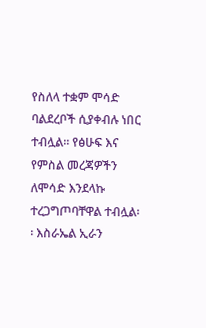የስለላ ተቋም ሞሳድ ባልደረቦች ሲያቀብሉ ነበር ተብሏል፡፡ የፅሁፍ እና የምስል መረጃዎችን ለሞሳድ እንደላኩ ተረጋግጦባቸዋል ተብሏል፡፡ እስራኤል ኢራን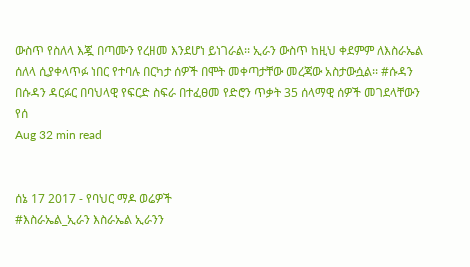ውስጥ የስለላ እጇ በጣሙን የረዘመ እንደሆነ ይነገራል፡፡ ኢራን ውስጥ ከዚህ ቀደምም ለእስራኤል ሰለላ ሲያቀላጥፉ ነበር የተባሉ በርካታ ሰዎች በሞት መቀጣታቸው መረጃው አስታውሷል፡፡ #ሱዳን በሱዳን ዳርፉር በባህላዊ የፍርድ ስፍራ በተፈፀመ የድሮን ጥቃት 35 ሰላማዊ ሰዎች መገደላቸውን የሰ
Aug 32 min read


ሰኔ 17 2017 - የባህር ማዶ ወሬዎች
#እስራኤል_ኢራን እስራኤል ኢራንን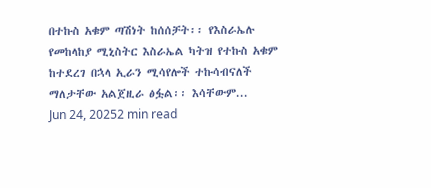በተኩስ አቁም ጣሽነት ከሰሰቻት፡፡ የእስራኤሉ የመከላከያ ሚኒስትር እስራኤል ካትዝ የተኩስ አቁም ከተደረገ በኋላ ኢራን ሚሳየሎች ተኩሳብናለች ማለታቸው አልጀዚራ ፅፏል፡፡ እሳቸውም...
Jun 24, 20252 min read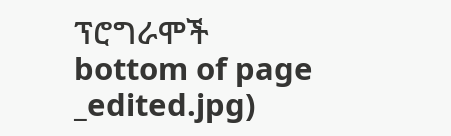ፕሮግራሞች
bottom of page
_edited.jpg)